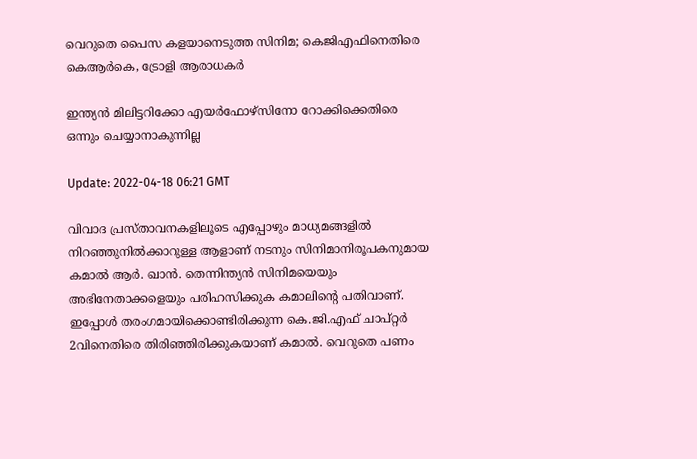വെറുതെ പൈസ കളയാനെടുത്ത സിനിമ; കെജിഎഫിനെതിരെ കെആര്‍കെ, ട്രോളി ആരാധകര്‍

ഇന്ത്യൻ മിലിട്ടറിക്കോ എയർഫോഴ്സിനോ റോക്കിക്കെതിരെ ഒന്നും ചെയ്യാനാകുന്നില്ല

Update: 2022-04-18 06:21 GMT

വിവാദ പ്രസ്താവനകളിലൂടെ എപ്പോഴും മാധ്യമങ്ങളില്‍ നിറഞ്ഞുനില്‍ക്കാറുള്ള ആളാണ് നടനും സിനിമാനിരൂപകനുമായ കമാല്‍‌ ആര്‍. ഖാന്‍. തെന്നിന്ത്യന്‍ സിനിമയെയും അഭിനേതാക്കളെയും പരിഹസിക്കുക കമാലിന്‍റെ പതിവാണ്. ഇപ്പോള്‍ തരംഗമായിക്കൊണ്ടിരിക്കുന്ന കെ.ജി.എഫ് ചാപ്റ്റര്‍ 2വിനെതിരെ തിരിഞ്ഞിരിക്കുകയാണ് കമാല്‍. വെറുതെ പണം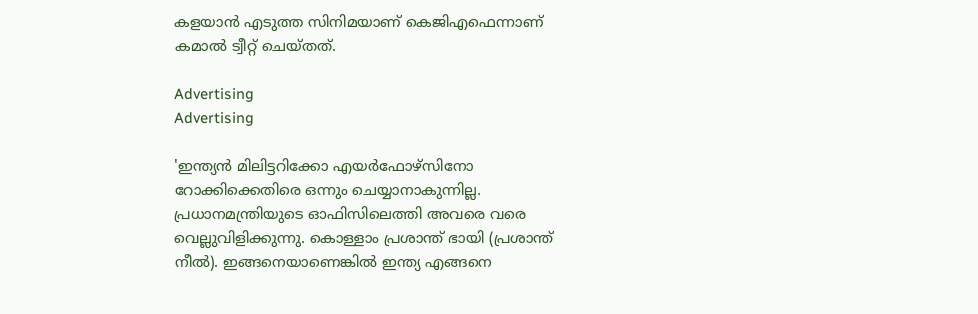കളയാന്‍ എടുത്ത സിനിമയാണ് കെജിഎഫെന്നാണ് കമാല്‍ ട്വീറ്റ് ചെയ്തത്.

Advertising
Advertising

'ഇന്ത്യൻ മിലിട്ടറിക്കോ എയർഫോഴ്സിനോ റോക്കിക്കെതിരെ ഒന്നും ചെയ്യാനാകുന്നില്ല. പ്രധാനമന്ത്രിയുടെ ഓഫിസിലെത്തി അവരെ വരെ വെല്ലുവിളിക്കുന്നു. കൊള്ളാം പ്രശാന്ത് ഭായി (പ്രശാന്ത് നീൽ). ഇങ്ങനെയാണെങ്കിൽ ഇന്ത്യ എങ്ങനെ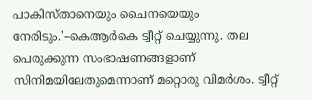പാകിസ്താനെയും ചൈനയെയും നേരിടും.'–കെആർകെ ട്വീറ്റ് ചെയ്യുന്നു. തല പെരുക്കുന്ന സംഭാഷണങ്ങളാണ് സിനിമയിലേതുമെന്നാണ് മറ്റൊരു വിമര്‍ശം. ട്വീറ്റ്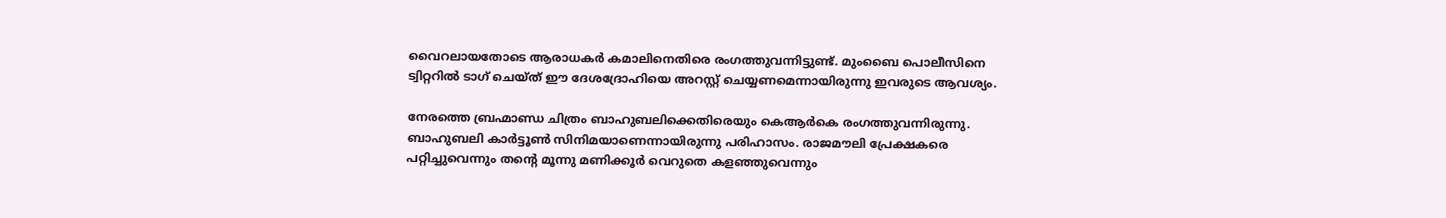വൈറലായതോടെ ആരാധകര്‍ കമാലിനെതിരെ രംഗത്തുവന്നിട്ടുണ്ട്. മുംബൈ പൊലീസിനെ ട്വിറ്ററില്‍ ടാഗ് ചെയ്ത് ഈ ദേശദ്രോഹിയെ അറസ്റ്റ് ചെയ്യണമെന്നായിരുന്നു ഇവരുടെ ആവശ്യം.

നേരത്തെ ബ്രഹ്മാണ്ഡ ചിത്രം ബാഹുബലിക്കെതിരെയും കെആര്‍കെ രംഗത്തുവന്നിരുന്നു. ബാഹുബലി കാര്‍ട്ടൂണ്‍ സിനിമയാണെന്നായിരുന്നു പരിഹാസം. രാജമൗലി പ്രേക്ഷകരെ പറ്റിച്ചുവെന്നും തന്‍റെ മൂന്നു മണിക്കൂര്‍ വെറുതെ കളഞ്ഞുവെന്നും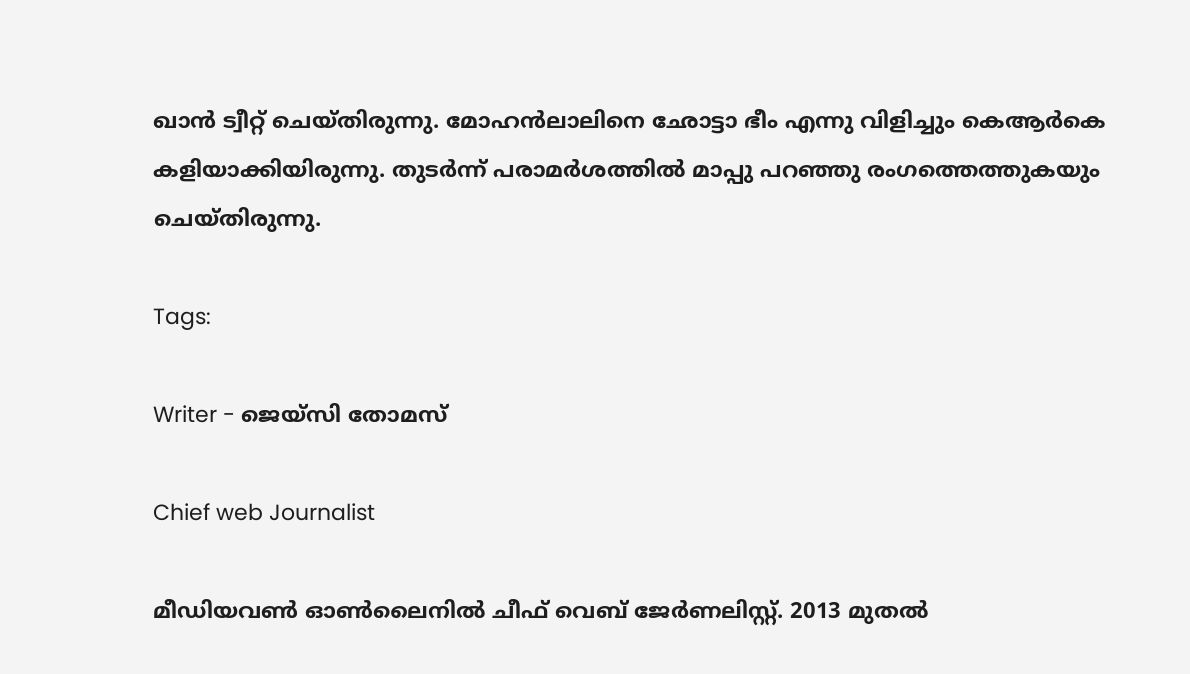ഖാന്‍ ട്വീറ്റ് ചെയ്തിരുന്നു. മോഹന്‍ലാലിനെ ഛോട്ടാ ഭീം എന്നു വിളിച്ചും കെആര്‍കെ കളിയാക്കിയിരുന്നു. തുടര്‍ന്ന് പരാമര്‍ശത്തില്‍ മാപ്പു പറഞ്ഞു രംഗത്തെത്തുകയും ചെയ്തിരുന്നു.

Tags:

Writer - ജെയ്സി തോമസ്

Chief web Journalist

മീഡിയവൺ ഓൺലൈനിൽ ചീഫ് വെബ് ജേർണലിസ്റ്റ്. 2013 മുതൽ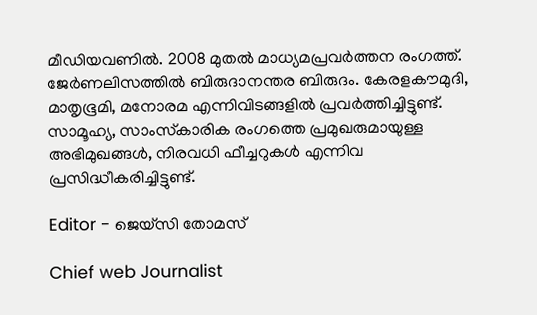മീഡിയവണിൽ. 2008 മുതൽ മാധ്യമപ്രവർത്തന രംഗത്ത്. ജേർണലിസത്തിൽ ബിരുദാനന്തര ബിരുദം. കേരളകൗമുദി, മാതൃഭൂമി, മനോരമ എന്നിവിടങ്ങളിൽ പ്രവർത്തിച്ചിട്ടുണ്ട്. സാമൂഹ്യ, സാംസ്‌കാരിക രംഗത്തെ പ്രമുഖരുമായുള്ള അഭിമുഖങ്ങൾ, നിരവധി ഫീച്ചറുകൾ എന്നിവ പ്രസിദ്ധീകരിച്ചിട്ടുണ്ട്.

Editor - ജെയ്സി തോമസ്

Chief web Journalist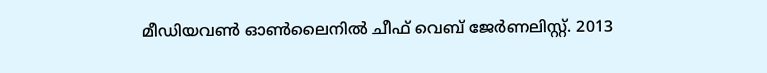മീഡിയവൺ ഓൺലൈനിൽ ചീഫ് വെബ് ജേർണലിസ്റ്റ്. 2013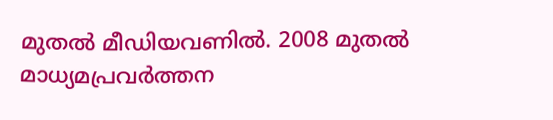മുതൽ മീഡിയവണിൽ. 2008 മുതൽ മാധ്യമപ്രവർത്തന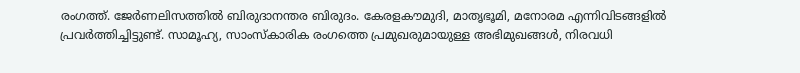രംഗത്ത്. ജേർണലിസത്തിൽ ബിരുദാനന്തര ബിരുദം. കേരളകൗമുദി, മാതൃഭൂമി, മനോരമ എന്നിവിടങ്ങളിൽ പ്രവർത്തിച്ചിട്ടുണ്ട്. സാമൂഹ്യ, സാംസ്‌കാരിക രംഗത്തെ പ്രമുഖരുമായുള്ള അഭിമുഖങ്ങൾ, നിരവധി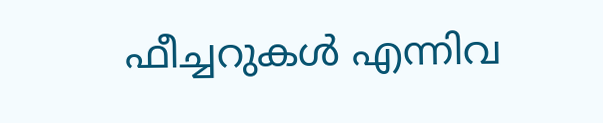ഫീച്ചറുകൾ എന്നിവ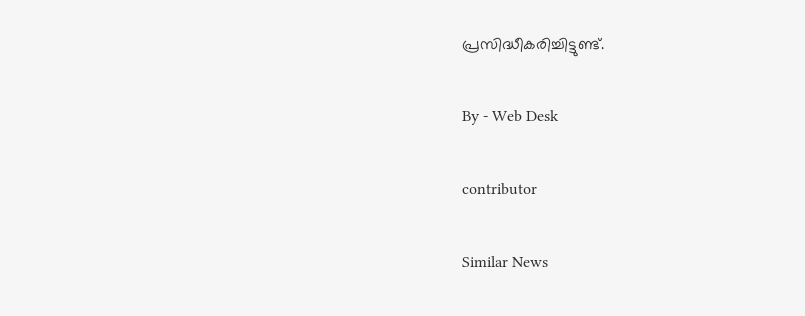പ്രസിദ്ധീകരിച്ചിട്ടുണ്ട്.

By - Web Desk

contributor

Similar News